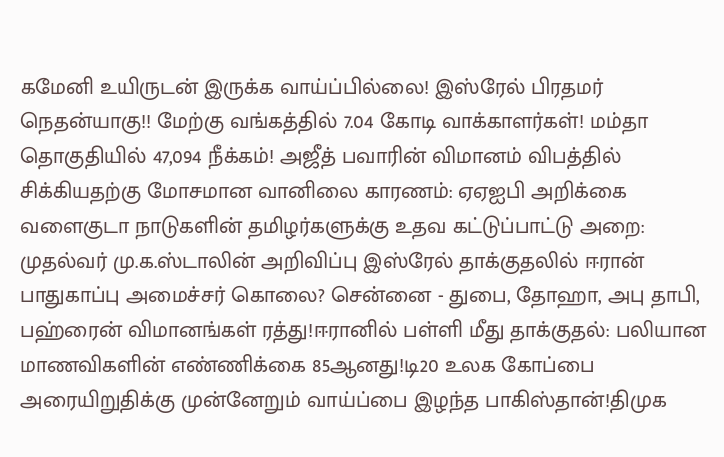கமேனி உயிருடன் இருக்க வாய்ப்பில்லை! இஸ்ரேல் பிரதமர் நெதன்யாகு!! மேற்கு வங்கத்தில் 7.04 கோடி வாக்காளர்கள்! மம்தா தொகுதியில் 47,094 நீக்கம்! அஜீத் பவாரின் விமானம் விபத்தில் சிக்கியதற்கு மோசமான வானிலை காரணம்: ஏஏஐபி அறிக்கை வளைகுடா நாடுகளின் தமிழர்களுக்கு உதவ கட்டுப்பாட்டு அறை: முதல்வர் மு.க.ஸ்டாலின் அறிவிப்பு இஸ்ரேல் தாக்குதலில் ஈரான் பாதுகாப்பு அமைச்சர் கொலை? சென்னை - துபை, தோஹா, அபு தாபி, பஹ்ரைன் விமானங்கள் ரத்து!ஈரானில் பள்ளி மீது தாக்குதல்: பலியான மாணவிகளின் எண்ணிக்கை 85ஆனது!டி20 உலக கோப்பை அரையிறுதிக்கு முன்னேறும் வாய்ப்பை இழந்த பாகிஸ்தான்!திமுக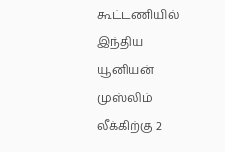கூட்டணியில் இந்திய யூனியன் முஸ்லிம் லீக்கிற்கு 2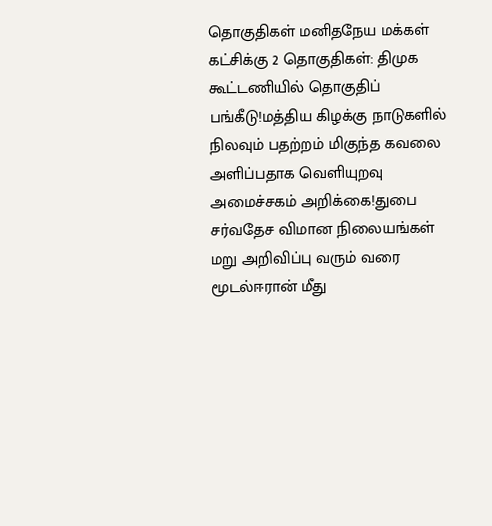தொகுதிகள் மனிதநேய மக்கள் கட்சிக்கு 2 தொகுதிகள்: திமுக கூட்டணியில் தொகுதிப் பங்கீடு!மத்திய கிழக்கு நாடுகளில் நிலவும் பதற்றம் மிகுந்த கவலை அளிப்பதாக வெளியுறவு அமைச்சகம் அறிக்கை!துபை சர்வதேச விமான நிலையங்கள் மறு அறிவிப்பு வரும் வரை மூடல்ஈரான் மீது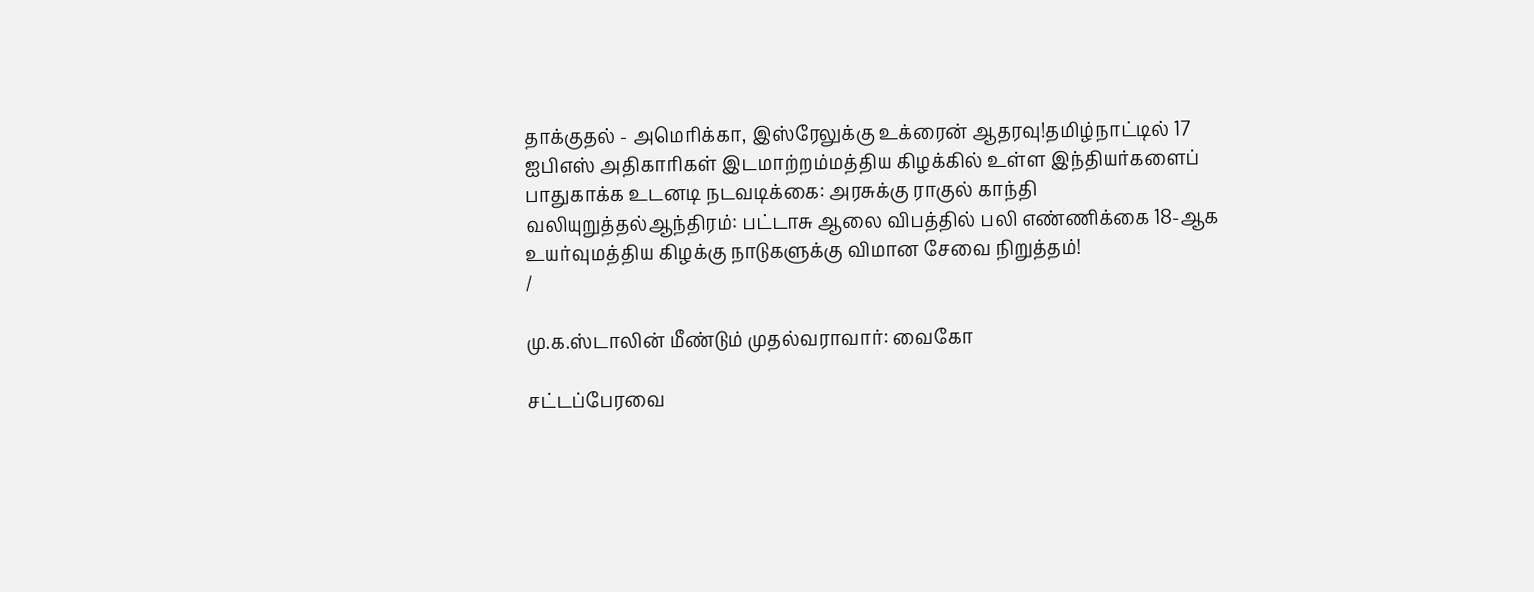தாக்குதல் - அமெரிக்கா, இஸ்ரேலுக்கு உக்ரைன் ஆதரவு!தமிழ்நாட்டில் 17 ஐபிஎஸ் அதிகாரிகள் இடமாற்றம்மத்திய கிழக்கில் உள்ள இந்தியர்களைப் பாதுகாக்க உடனடி நடவடிக்கை: அரசுக்கு ராகுல் காந்தி வலியுறுத்தல்ஆந்திரம்: பட்டாசு ஆலை விபத்தில் பலி எண்ணிக்கை 18-ஆக உயர்வுமத்திய கிழக்கு நாடுகளுக்கு விமான சேவை நிறுத்தம்!
/

மு.க.ஸ்டாலின் மீண்டும் முதல்வராவார்: வைகோ

சட்டப்பேரவை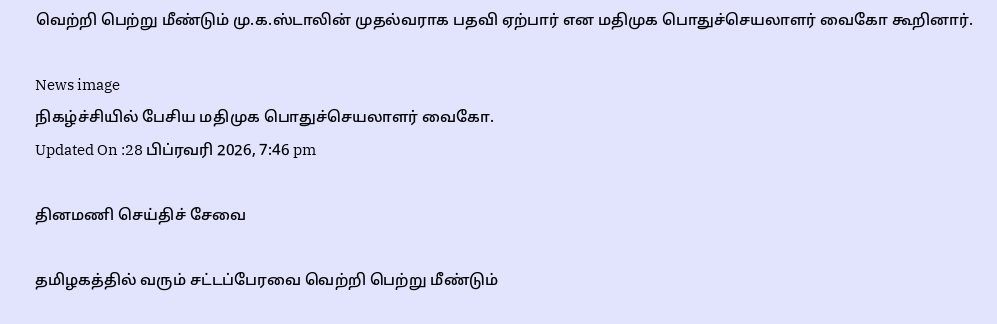வெற்றி பெற்று மீண்டும் மு.க.ஸ்டாலின் முதல்வராக பதவி ஏற்பார் என மதிமுக பொதுச்செயலாளர் வைகோ கூறினார்.

News image
நிகழ்ச்சியில் பேசிய மதிமுக பொதுச்செயலாளர் வைகோ.
Updated On :28 பிப்ரவரி 2026, 7:46 pm

தினமணி செய்திச் சேவை

தமிழகத்தில் வரும் சட்டப்பேரவை வெற்றி பெற்று மீண்டும்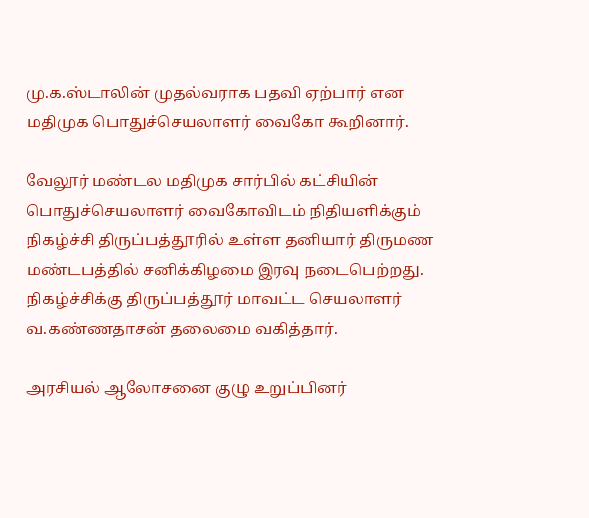மு.க.ஸ்டாலின் முதல்வராக பதவி ஏற்பார் என மதிமுக பொதுச்செயலாளர் வைகோ கூறினார்.

வேலூர் மண்டல மதிமுக சார்பில் கட்சியின் பொதுச்செயலாளர் வைகோவிடம் நிதியளிக்கும் நிகழ்ச்சி திருப்பத்தூரில் உள்ள தனியார் திருமண மண்டபத்தில் சனிக்கிழமை இரவு நடைபெற்றது. நிகழ்ச்சிக்கு திருப்பத்தூர் மாவட்ட செயலாளர் வ.கண்ணதாசன் தலைமை வகித்தார்.

அரசியல் ஆலோசனை குழு உறுப்பினர்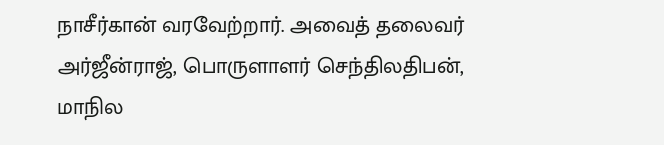நாசீர்கான் வரவேற்றார். அவைத் தலைவர் அர்ஜீன்ராஜ், பொருளாளர் செந்திலதிபன், மாநில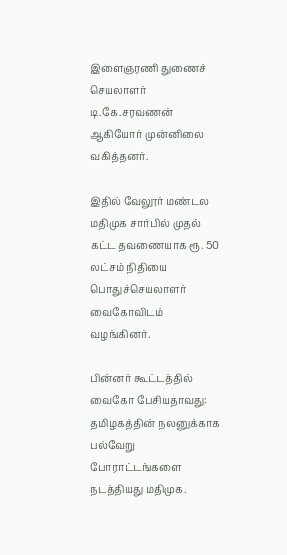இளைஞரணி துணைச் செயலாளர் டி.கே.சரவணன் ஆகியோர் முன்னிலை வகித்தனர்.

இதில் வேலூர் மண்டல மதிமுக சார்பில் முதல் கட்ட தவணையாக ரூ. 50 லட்சம் நிதியை பொதுச்செயலாளர் வைகோவிடம் வழங்கினர்.

பின்னர் கூட்டத்தில் வைகோ பேசியதாவது: தமிழகத்தின் நலனுக்காக பல்வேறு போராட்டங்களை நடத்தியது மதிமுக.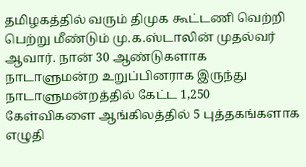தமிழகத்தில் வரும் திமுக கூட்டணி வெற்றி பெற்று மீண்டும் மு.க.ஸ்டாலின் முதல்வர் ஆவார். நான் 30 ஆண்டுகளாக நாடாளுமன்ற உறுப்பினராக இருந்து நாடாளுமன்றத்தில் கேட்ட 1,250 கேள்விகளை ஆங்கிலத்தில் 5 புத்தகங்களாக எழுதி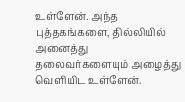உள்ளேன். அந்த புத்தகங்களை, தில்லியில் அனைத்து தலைவர்களையும் அழைத்து வெளியிட உள்ளேன்.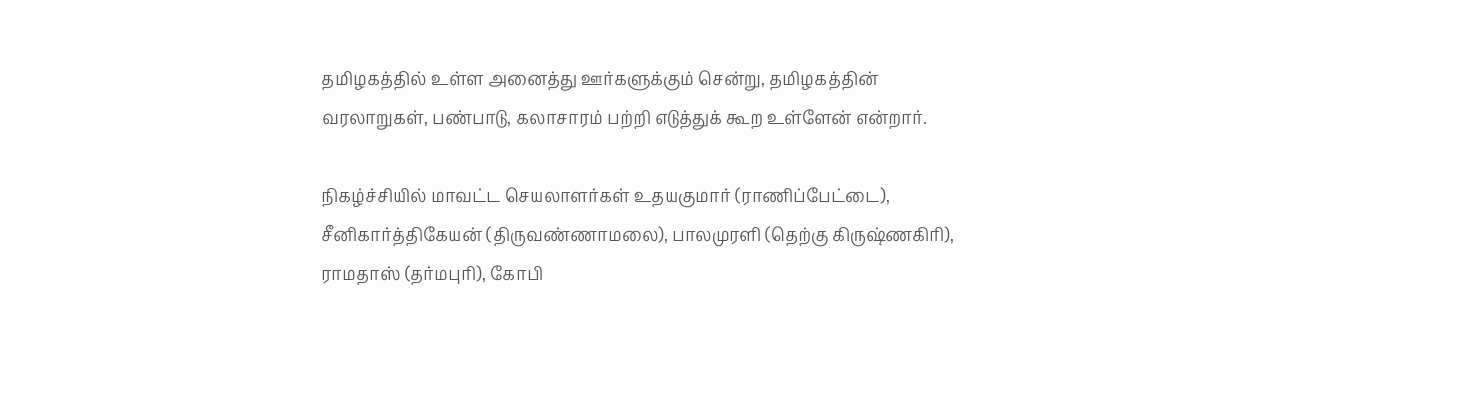தமிழகத்தில் உள்ள அனைத்து ஊர்களுக்கும் சென்று, தமிழகத்தின் வரலாறுகள், பண்பாடு, கலாசாரம் பற்றி எடுத்துக் கூற உள்ளேன் என்றார்.

நிகழ்ச்சியில் மாவட்ட செயலாளர்கள் உதயகுமார் (ராணிப்பேட்டை), சீனிகார்த்திகேயன் (திருவண்ணாமலை), பாலமுரளி (தெற்கு கிருஷ்ணகிரி), ராமதாஸ் (தர்மபுரி), கோபி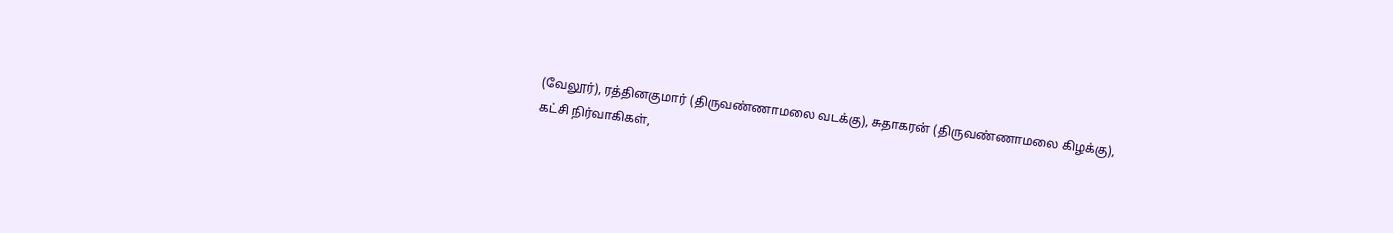(வேலூர்), ரத்தினகுமார் (திருவண்ணாமலை வடக்கு), சுதாகரன் (திருவண்ணாமலை கிழக்கு), கட்சி நிர்வாகிகள்,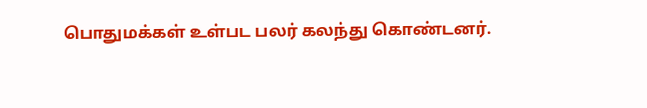பொதுமக்கள் உள்பட பலர் கலந்து கொண்டனர்.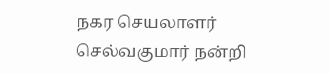நகர செயலாளர் செல்வகுமார் நன்றி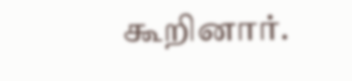கூறினார்.